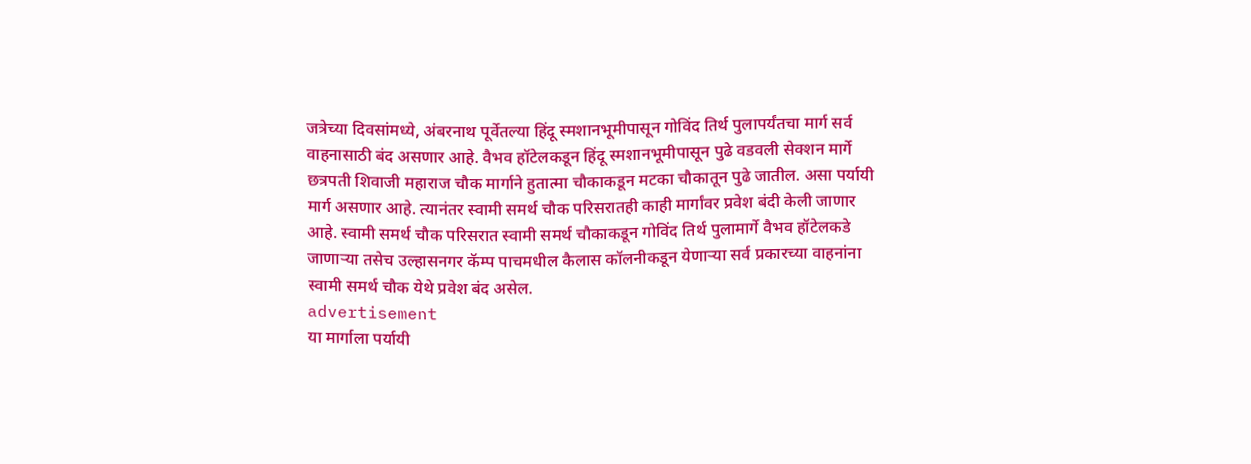जत्रेच्या दिवसांमध्ये, अंबरनाथ पूर्वेतल्या हिंदू स्मशानभूमीपासून गोविंद तिर्थ पुलापर्यंतचा मार्ग सर्व वाहनासाठी बंद असणार आहे. वैभव हॉटेलकडून हिंदू स्मशानभूमीपासून पुढे वडवली सेक्शन मार्गे छत्रपती शिवाजी महाराज चौक मार्गाने हुतात्मा चौकाकडून मटका चौकातून पुढे जातील. असा पर्यायी मार्ग असणार आहे. त्यानंतर स्वामी समर्थ चौक परिसरातही काही मार्गांवर प्रवेश बंदी केली जाणार आहे. स्वामी समर्थ चौक परिसरात स्वामी समर्थ चौकाकडून गोविंद तिर्थ पुलामार्गे वैभव हॉटेलकडे जाणाऱ्या तसेच उल्हासनगर कॅम्प पाचमधील कैलास कॉलनीकडून येणाऱ्या सर्व प्रकारच्या वाहनांना स्वामी समर्थ चौक येथे प्रवेश बंद असेल.
advertisement
या मार्गाला पर्यायी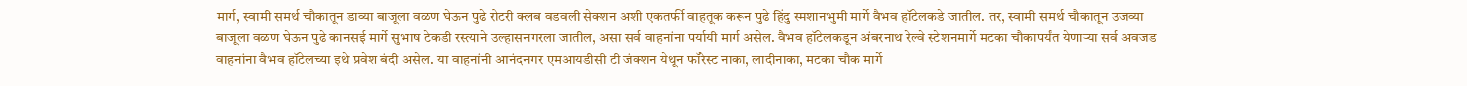मार्ग, स्वामी समर्थ चौकातून डाव्या बाजूला वळण घेऊन पुढे रोटरी क्लब वडवली सेक्शन अशी एकतर्फी वाहतूक करून पुढे हिंदु स्मशानभुमी मार्गे वैभव हॉटेलकडे जातील. तर, स्वामी समर्थ चौकातून उजव्या बाजूला वळण घेऊन पुढे कानसई मार्गे सुभाष टेकडी रस्त्याने उल्हासनगरला जातील, असा सर्व वाहनांना पर्यायी मार्ग असेल. वैभव हॉटेलकडून अंबरनाथ रेल्वे स्टेशनमार्गे मटका चौकापर्यंत येणाऱ्या सर्व अवजड वाहनांना वैभव हॉटेलच्या इथे प्रवेश बंदी असेल. या वाहनांनी आनंदनगर एमआयडीसी टी जंक्शन येथून फॉरेस्ट नाका, लादीनाका, मटका चौक मार्गे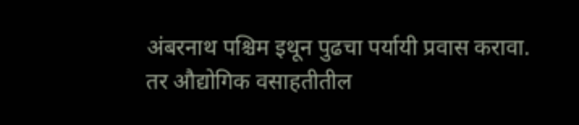अंबरनाथ पश्चिम इथून पुढचा पर्यायी प्रवास करावा. तर औद्योगिक वसाहतीतील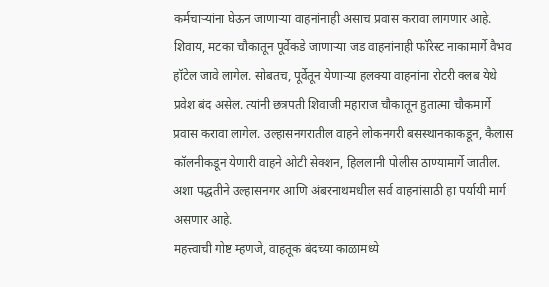कर्मचाऱ्यांना घेऊन जाणाऱ्या वाहनांनाही असाच प्रवास करावा लागणार आहे.
शिवाय, मटका चौकातून पूर्वेकडे जाणाऱ्या जड वाहनांनाही फॉरेस्ट नाकामार्गे वैभव हॉटेल जावे लागेल. सोबतच, पूर्वेतून येणाऱ्या हलक्या वाहनांना रोटरी क्लब येथे प्रवेश बंद असेल. त्यांनी छत्रपती शिवाजी महाराज चौकातून हुतात्मा चौकमार्गे प्रवास करावा लागेल. उल्हासनगरातील वाहने लोकनगरी बसस्थानकाकडून, कैलास कॉलनीकडून येणारी वाहने ओटी सेक्शन, हिललानी पोलीस ठाण्यामार्गे जातील. अशा पद्धतीने उल्हासनगर आणि अंबरनाथमधील सर्व वाहनांसाठी हा पर्यायी मार्ग असणार आहे.
महत्त्वाची गोष्ट म्हणजे, वाहतूक बंदच्या काळामध्ये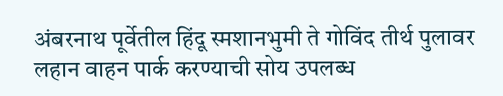अंबरनाथ पूर्वेतील हिंदू स्मशानभुमी ते गोविंद तीर्थ पुलावर लहान वाहन पार्क करण्याची सोय उपलब्ध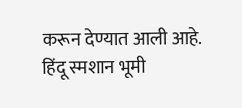करून देण्यात आली आहे. हिंदू स्मशान भूमी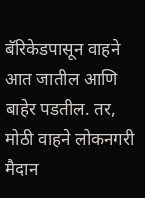बॅरिकेडपासून वाहने आत जातील आणि बाहेर पडतील. तर, मोठी वाहने लोकनगरी मैदान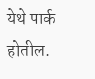येथे पार्क होतील.